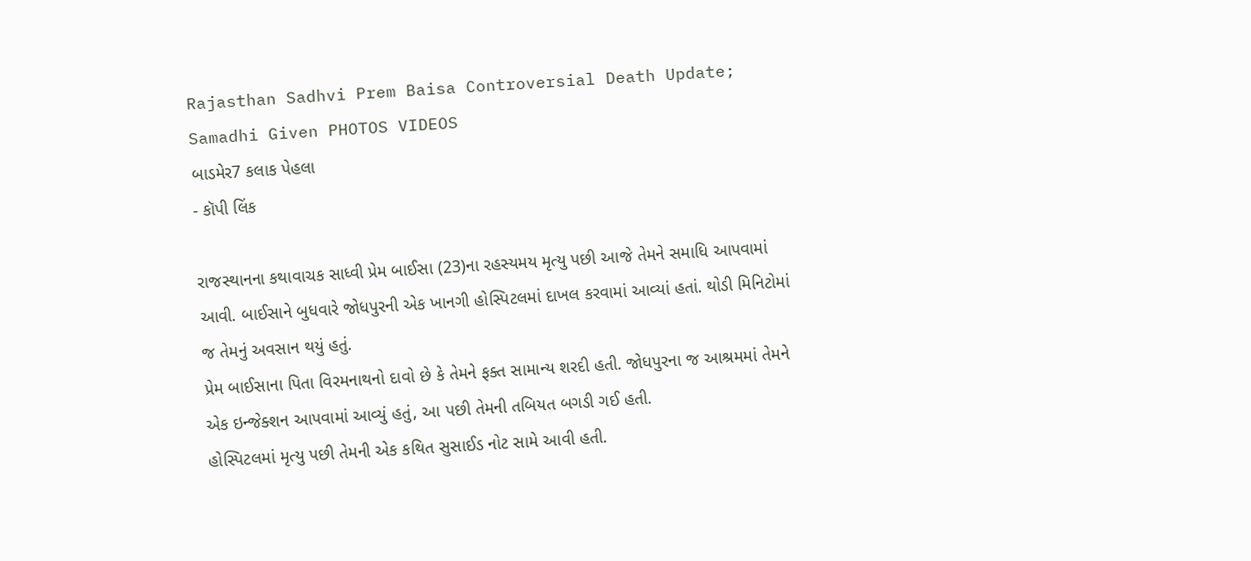Rajasthan Sadhvi Prem Baisa Controversial Death Update; Samadhi Given PHOTOS VIDEOS
બાડમેર7 કલાક પેહલા
- કૉપી લિંક

રાજસ્થાનના કથાવાચક સાધ્વી પ્રેમ બાઈસા (23)ના રહસ્યમય મૃત્યુ પછી આજે તેમને સમાધિ આપવામાં આવી. બાઈસાને બુધવારે જોધપુરની એક ખાનગી હોસ્પિટલમાં દાખલ કરવામાં આવ્યાં હતાં. થોડી મિનિટોમાં જ તેમનું અવસાન થયું હતું.
પ્રેમ બાઈસાના પિતા વિરમનાથનો દાવો છે કે તેમને ફક્ત સામાન્ય શરદી હતી. જોધપુરના જ આશ્રમમાં તેમને એક ઇન્જેક્શન આપવામાં આવ્યું હતું, આ પછી તેમની તબિયત બગડી ગઈ હતી.
હોસ્પિટલમાં મૃત્યુ પછી તેમની એક કથિત સુસાઈડ નોટ સામે આવી હતી.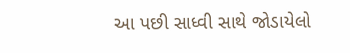આ પછી સાધ્વી સાથે જોડાયેલો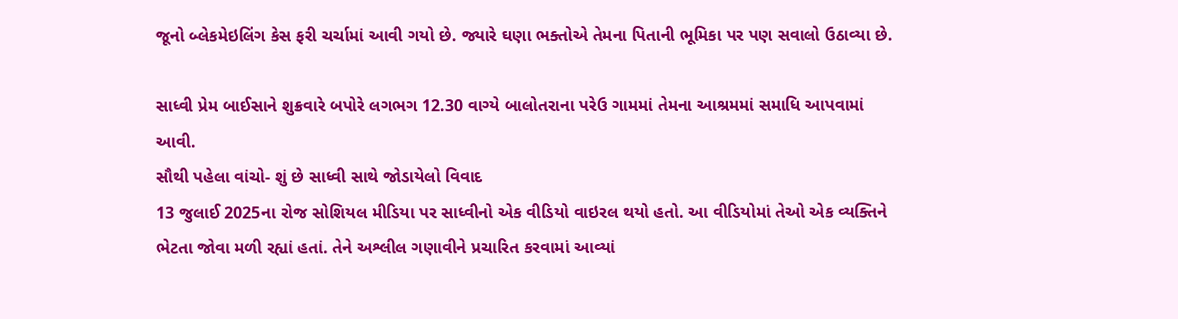જૂનો બ્લેકમેઇલિંગ કેસ ફરી ચર્ચામાં આવી ગયો છે. જ્યારે ઘણા ભક્તોએ તેમના પિતાની ભૂમિકા પર પણ સવાલો ઉઠાવ્યા છે.

સાધ્વી પ્રેમ બાઈસાને શુક્રવારે બપોરે લગભગ 12.30 વાગ્યે બાલોતરાના પરેઉ ગામમાં તેમના આશ્રમમાં સમાધિ આપવામાં આવી.
સૌથી પહેલા વાંચો- શું છે સાધ્વી સાથે જોડાયેલો વિવાદ
13 જુલાઈ 2025ના રોજ સોશિયલ મીડિયા પર સાધ્વીનો એક વીડિયો વાઇરલ થયો હતો. આ વીડિયોમાં તેઓ એક વ્યક્તિને ભેટતા જોવા મળી રહ્યાં હતાં. તેને અશ્લીલ ગણાવીને પ્રચારિત કરવામાં આવ્યાં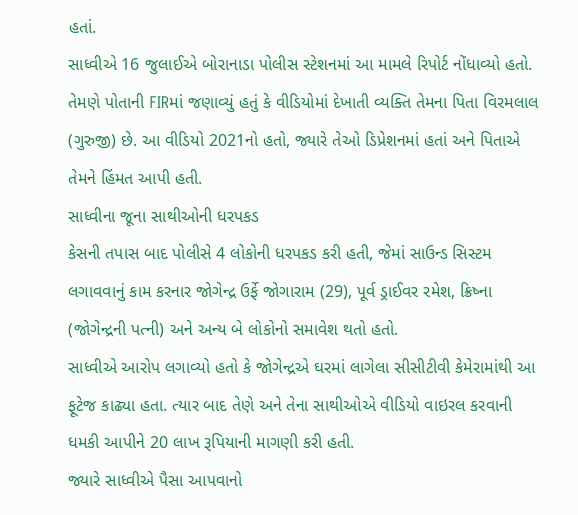હતાં.
સાધ્વીએ 16 જુલાઈએ બોરાનાડા પોલીસ સ્ટેશનમાં આ મામલે રિપોર્ટ નોંધાવ્યો હતો. તેમણે પોતાની FIRમાં જણાવ્યું હતું કે વીડિયોમાં દેખાતી વ્યક્તિ તેમના પિતા વિરમલાલ (ગુરુજી) છે. આ વીડિયો 2021નો હતો, જ્યારે તેઓ ડિપ્રેશનમાં હતાં અને પિતાએ તેમને હિંમત આપી હતી.
સાધ્વીના જૂના સાથીઓની ધરપકડ
કેસની તપાસ બાદ પોલીસે 4 લોકોની ધરપકડ કરી હતી, જેમાં સાઉન્ડ સિસ્ટમ લગાવવાનું કામ કરનાર જોગેન્દ્ર ઉર્ફે જોગારામ (29), પૂર્વ ડ્રાઈવર રમેશ, ક્રિષ્ના (જોગેન્દ્રની પત્ની) અને અન્ય બે લોકોનો સમાવેશ થતો હતો.
સાધ્વીએ આરોપ લગાવ્યો હતો કે જોગેન્દ્રએ ઘરમાં લાગેલા સીસીટીવી કેમેરામાંથી આ ફૂટેજ કાઢ્યા હતા. ત્યાર બાદ તેણે અને તેના સાથીઓએ વીડિયો વાઇરલ કરવાની ધમકી આપીને 20 લાખ રૂપિયાની માગણી કરી હતી.
જ્યારે સાધ્વીએ પૈસા આપવાનો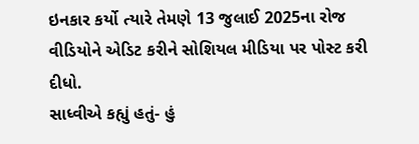ઇનકાર કર્યો ત્યારે તેમણે 13 જુલાઈ 2025ના રોજ વીડિયોને એડિટ કરીને સોશિયલ મીડિયા પર પોસ્ટ કરી દીધો.
સાધ્વીએ કહ્યું હતું- હું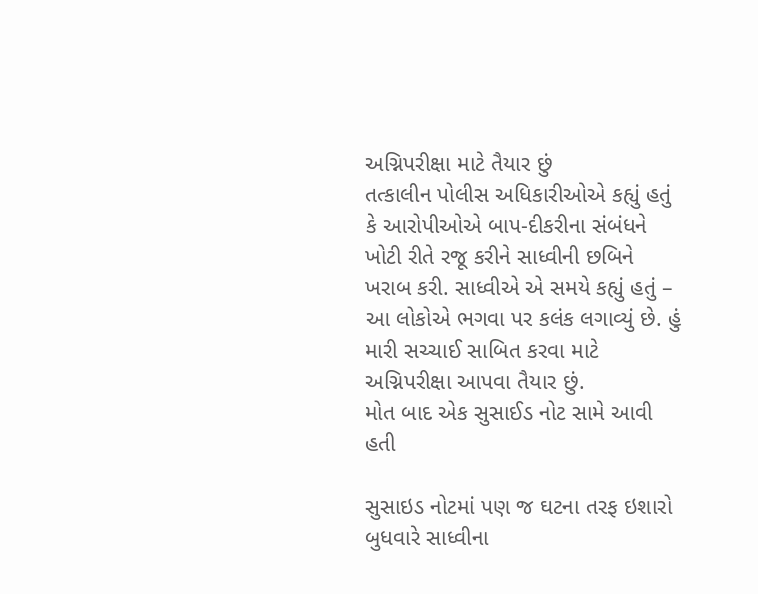અગ્નિપરીક્ષા માટે તૈયાર છું
તત્કાલીન પોલીસ અધિકારીઓએ કહ્યું હતું કે આરોપીઓએ બાપ-દીકરીના સંબંધને ખોટી રીતે રજૂ કરીને સાધ્વીની છબિને ખરાબ કરી. સાધ્વીએ એ સમયે કહ્યું હતું – આ લોકોએ ભગવા પર કલંક લગાવ્યું છે. હું મારી સચ્ચાઈ સાબિત કરવા માટે અગ્નિપરીક્ષા આપવા તૈયાર છું.
મોત બાદ એક સુસાઈડ નોટ સામે આવી હતી

સુસાઇડ નોટમાં પણ જ ઘટના તરફ ઇશારો
બુધવારે સાધ્વીના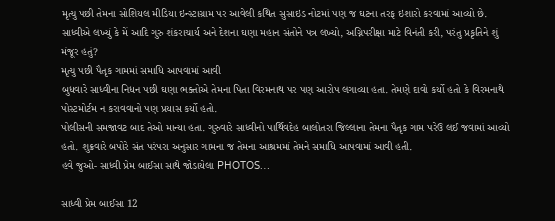મૃત્યુ પછી તેમના સોશિયલ મીડિયા ઇન્સ્ટાગ્રામ પર આવેલી કથિત સુસાઇડ નોટમાં પણ જ ઘટના તરફ ઇશારો કરવામાં આવ્યો છે.
સાધ્વીએ લખ્યું કે મેં આદિ ગુરુ શંકરાચાર્ય અને દેશના ઘણા મહાન સંતોને પત્ર લખ્યો, અગ્નિપરીક્ષા માટે વિનંતી કરી, પરંતુ પ્રકૃતિને શું મંજૂર હતું?
મૃત્યુ પછી પૈતૃક ગામમાં સમાધિ આપવામાં આવી
બુધવારે સાધ્વીના નિધન પછી ઘણા ભક્તોએ તેમના પિતા વિરમનાથ પર પણ આરોપ લગાવ્યા હતા. તેમણે દાવો કર્યો હતો કે વિરમનાથે પોસ્ટમોર્ટમ ન કરાવવાનો પણ પ્રયાસ કર્યો હતો.
પોલીસની સમજાવટ બાદ તેઓ માન્યા હતા. ગુરુવારે સાધ્વીનો પાર્થિવદેહ બાલોતરા જિલ્લાના તેમના પૈતૃક ગામ પરેઉ લઈ જવામાં આવ્યો હતો. શુક્રવારે બપોરે સંત પરંપરા અનુસાર ગામના જ તેમના આશ્રમમાં તેમને સમાધિ આપવામાં આવી હતી.
હવે જુઓ- સાધ્વી પ્રેમ બાઈસા સાથે જોડાયેલા PHOTOS…

સાધ્વી પ્રેમ બાઈસા 12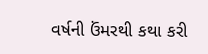વર્ષની ઉંમરથી કથા કરી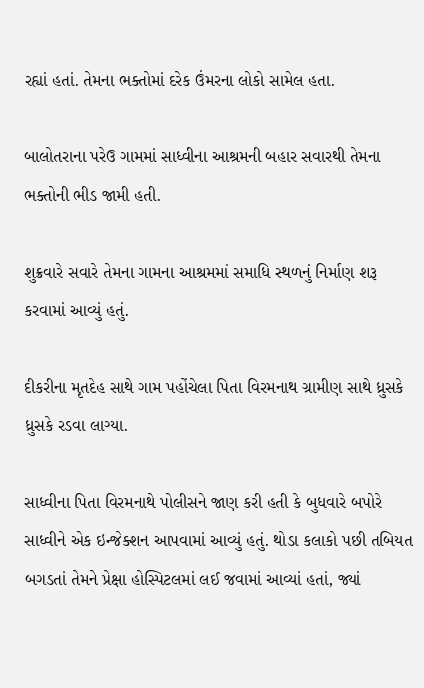રહ્યાં હતાં. તેમના ભક્તોમાં દરેક ઉંમરના લોકો સામેલ હતા.

બાલોતરાના પરેઉ ગામમાં સાધ્વીના આશ્રમની બહાર સવારથી તેમના ભક્તોની ભીડ જામી હતી.

શુક્રવારે સવારે તેમના ગામના આશ્રમમાં સમાધિ સ્થળનું નિર્માણ શરૂ કરવામાં આવ્યું હતું.

દીકરીના મૃતદેહ સાથે ગામ પહોંચેલા પિતા વિરમનાથ ગ્રામીણ સાથે ધ્રુસકે ધ્રુસકે રડવા લાગ્યા.

સાધ્વીના પિતા વિરમનાથે પોલીસને જાણ કરી હતી કે બુધવારે બપોરે સાધ્વીને એક ઇન્જેક્શન આપવામાં આવ્યું હતું. થોડા કલાકો પછી તબિયત બગડતાં તેમને પ્રેક્ષા હોસ્પિટલમાં લઈ જવામાં આવ્યાં હતાં, જ્યાં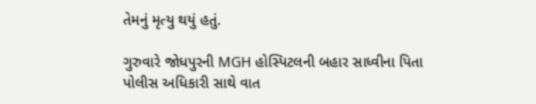તેમનું મૃત્યુ થયું હતું.

ગુરુવારે જોધપુરની MGH હોસ્પિટલની બહાર સાધ્વીના પિતા પોલીસ અધિકારી સાથે વાત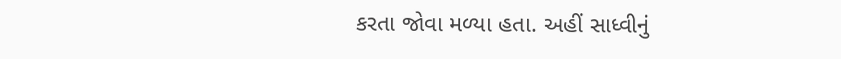કરતા જોવા મળ્યા હતા. અહીં સાધ્વીનું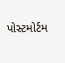પોસ્ટમોર્ટમ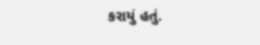કરાયું હતું.